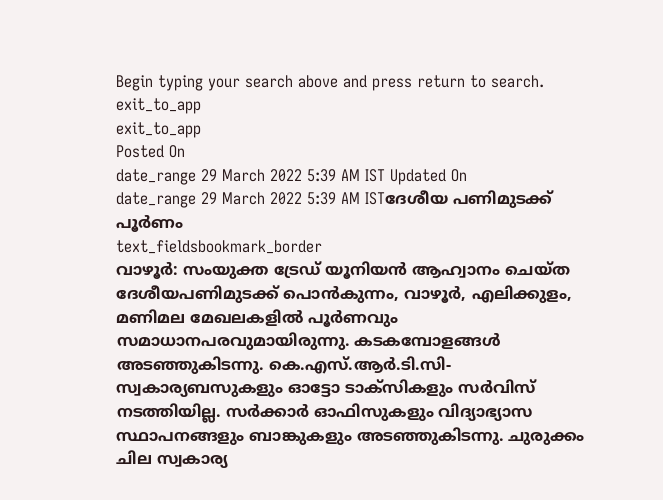Begin typing your search above and press return to search.
exit_to_app
exit_to_app
Posted On
date_range 29 March 2022 5:39 AM IST Updated On
date_range 29 March 2022 5:39 AM ISTദേശീയ പണിമുടക്ക് പൂർണം
text_fieldsbookmark_border
വാഴൂർ: സംയുക്ത ട്രേഡ് യൂനിയൻ ആഹ്വാനം ചെയ്ത ദേശീയപണിമുടക്ക് പൊൻകുന്നം, വാഴൂർ, എലിക്കുളം, മണിമല മേഖലകളിൽ പൂർണവും സമാധാനപരവുമായിരുന്നു. കടകമ്പോളങ്ങൾ അടഞ്ഞുകിടന്നു. കെ.എസ്.ആർ.ടി.സി- സ്വകാര്യബസുകളും ഓട്ടോ ടാക്സികളും സർവിസ് നടത്തിയില്ല. സർക്കാർ ഓഫിസുകളും വിദ്യാഭ്യാസ സ്ഥാപനങ്ങളും ബാങ്കുകളും അടഞ്ഞുകിടന്നു. ചുരുക്കം ചില സ്വകാര്യ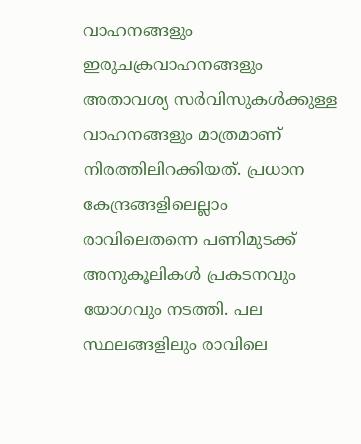വാഹനങ്ങളും ഇരുചക്രവാഹനങ്ങളും അതാവശ്യ സർവിസുകൾക്കുള്ള വാഹനങ്ങളും മാത്രമാണ് നിരത്തിലിറക്കിയത്. പ്രധാന കേന്ദ്രങ്ങളിലെല്ലാം രാവിലെതന്നെ പണിമുടക്ക് അനുകൂലികൾ പ്രകടനവും യോഗവും നടത്തി. പല സ്ഥലങ്ങളിലും രാവിലെ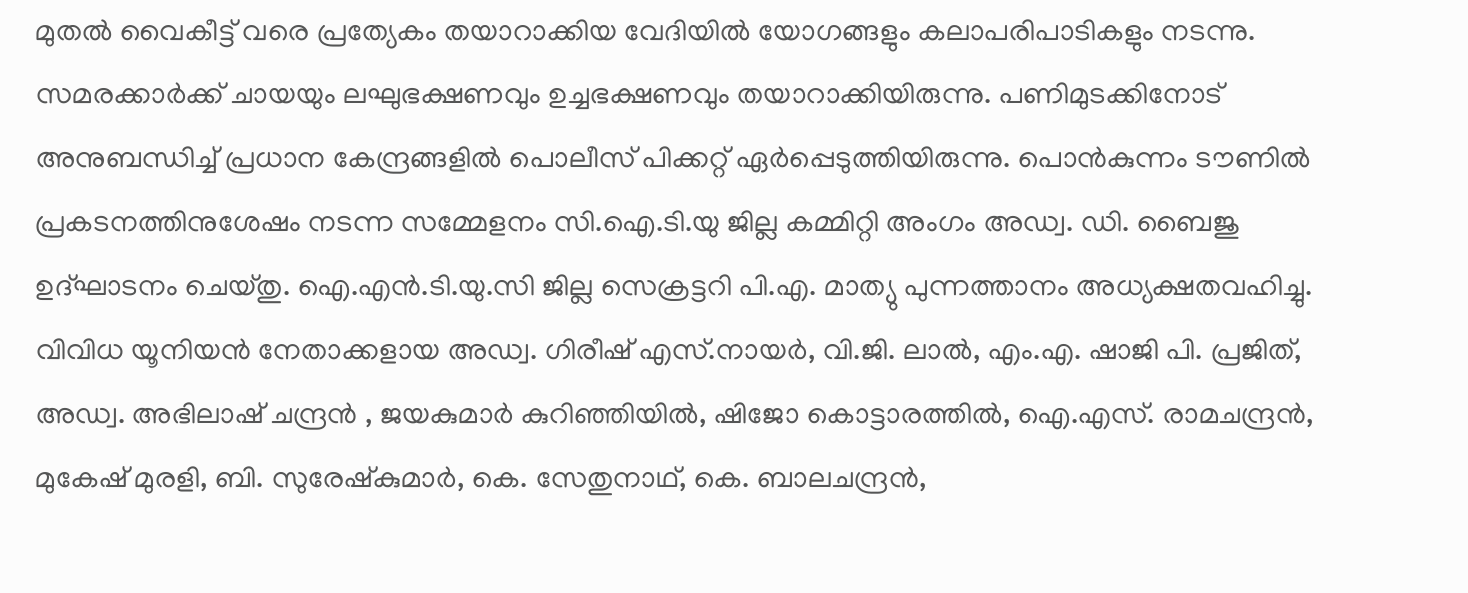മുതൽ വൈകീട്ട് വരെ പ്രത്യേകം തയാറാക്കിയ വേദിയിൽ യോഗങ്ങളും കലാപരിപാടികളും നടന്നു. സമരക്കാർക്ക് ചായയും ലഘുഭക്ഷണവും ഉച്ചഭക്ഷണവും തയാറാക്കിയിരുന്നു. പണിമുടക്കിനോട് അനുബന്ധിച്ച് പ്രധാന കേന്ദ്രങ്ങളിൽ പൊലീസ് പിക്കറ്റ് ഏർപ്പെടുത്തിയിരുന്നു. പൊൻകുന്നം ടൗണിൽ പ്രകടനത്തിനുശേഷം നടന്ന സമ്മേളനം സി.ഐ.ടി.യു ജില്ല കമ്മിറ്റി അംഗം അഡ്വ. ഡി. ബൈജു ഉദ്ഘാടനം ചെയ്തു. ഐ.എൻ.ടി.യു.സി ജില്ല സെക്രട്ടറി പി.എ. മാത്യു പുന്നത്താനം അധ്യക്ഷതവഹിച്ചു. വിവിധ യൂനിയൻ നേതാക്കളായ അഡ്വ. ഗിരീഷ് എസ്.നായർ, വി.ജി. ലാൽ, എം.എ. ഷാജി പി. പ്രജിത്, അഡ്വ. അഭിലാഷ് ചന്ദ്രൻ , ജയകുമാർ കുറിഞ്ഞിയിൽ, ഷിജോ കൊട്ടാരത്തിൽ, ഐ.എസ്. രാമചന്ദ്രൻ, മുകേഷ് മുരളി, ബി. സുരേഷ്കുമാർ, കെ. സേതുനാഥ്, കെ. ബാലചന്ദ്രൻ,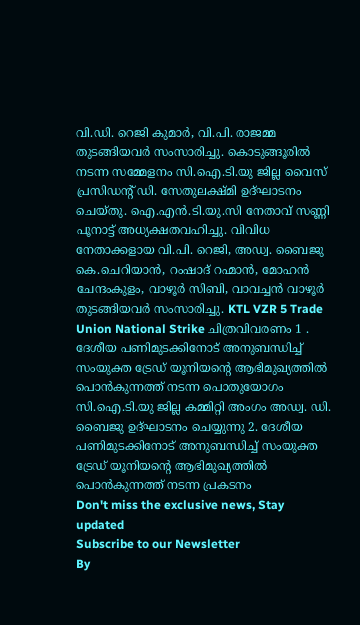വി.ഡി. റെജി കുമാർ, വി.പി. രാജമ്മ തുടങ്ങിയവർ സംസാരിച്ചു. കൊടുങ്ങൂരിൽ നടന്ന സമ്മേളനം സി.ഐ.ടി.യു ജില്ല വൈസ് പ്രസിഡന്റ് ഡി. സേതുലക്ഷ്മി ഉദ്ഘാടനം ചെയ്തു. ഐ.എൻ.ടി.യു.സി നേതാവ് സണ്ണി പൂനാട്ട് അധ്യക്ഷതവഹിച്ചു. വിവിധ നേതാക്കളായ വി.പി. റെജി, അഡ്വ. ബൈജു കെ.ചെറിയാൻ, റംഷാദ് റഹ്മാൻ, മോഹൻ ചേന്ദംകുളം, വാഴൂർ സിബി, വാവച്ചൻ വാഴൂർ തുടങ്ങിയവർ സംസാരിച്ചു. KTL VZR 5 Trade Union National Strike ചിത്രവിവരണം 1 . ദേശീയ പണിമുടക്കിനോട് അനുബന്ധിച്ച് സംയുക്ത ട്രേഡ് യൂനിയന്റെ ആഭിമുഖ്യത്തിൽ പൊൻകുന്നത്ത് നടന്ന പൊതുയോഗം സി.ഐ.ടി.യു ജില്ല കമ്മിറ്റി അംഗം അഡ്വ. ഡി. ബൈജു ഉദ്ഘാടനം ചെയ്യുന്നു 2. ദേശീയ പണിമുടക്കിനോട് അനുബന്ധിച്ച് സംയുക്ത ട്രേഡ് യൂനിയന്റെ ആഭിമുഖ്യത്തിൽ പൊൻകുന്നത്ത് നടന്ന പ്രകടനം
Don't miss the exclusive news, Stay updated
Subscribe to our Newsletter
By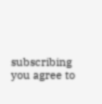subscribing you agree to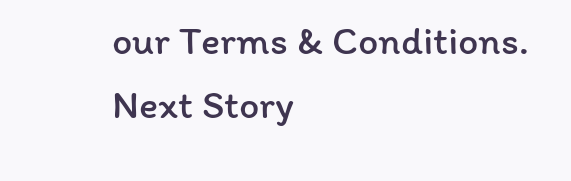our Terms & Conditions.
Next Story